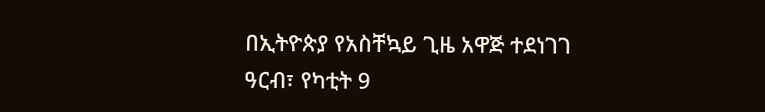በኢትዮጵያ የአስቸኳይ ጊዜ አዋጅ ተደነገገ
ዓርብ፣ የካቲት 9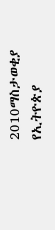2010ማስታወቂያ
የኢትዮጵያ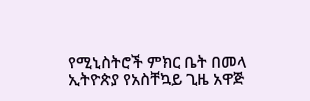የሚኒስትሮች ምክር ቤት በመላ ኢትዮጵያ የአስቸኳይ ጊዜ አዋጅ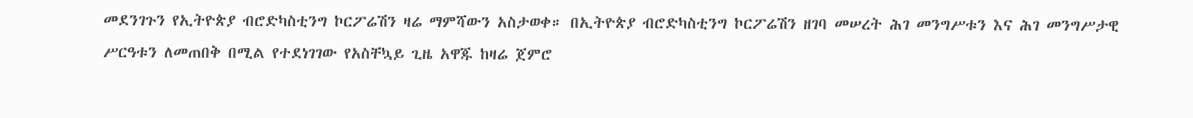መደንገጉን የኢትዮጵያ ብሮድካስቲንግ ኮርፖሬሽን ዛሬ ማምሻውን አስታወቀ። በኢትዮጵያ ብሮድካስቲንግ ኮርፖሬሽን ዘገባ መሠረት ሕገ መንግሥቱን እና ሕገ መንግሥታዊ ሥርዓቱን ለመጠበቅ በሚል የተደነገገው የአስቸኳይ ጊዜ አዋጁ ከዛሬ ጀምሮ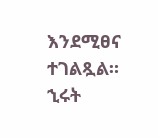እንደሚፀና ተገልጿል።
ኂሩት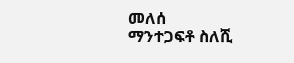መለሰ
ማንተጋፍቶ ስለሺ